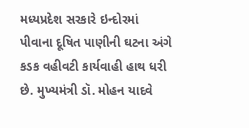મધ્યપ્રદેશ સરકારે ઇન્દોરમાં પીવાના દૂષિત પાણીની ઘટના અંગે કડક વહીવટી કાર્યવાહી હાથ ધરી છે. મુખ્યમંત્રી ડૉ. મોહન યાદવે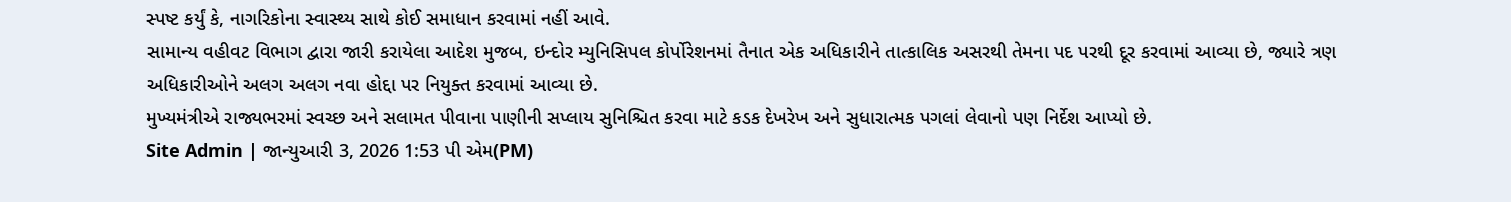સ્પષ્ટ કર્યું કે, નાગરિકોના સ્વાસ્થ્ય સાથે કોઈ સમાધાન કરવામાં નહીં આવે.
સામાન્ય વહીવટ વિભાગ દ્વારા જારી કરાયેલા આદેશ મુજબ, ઇન્દોર મ્યુનિસિપલ કોર્પોરેશનમાં તૈનાત એક અધિકારીને તાત્કાલિક અસરથી તેમના પદ પરથી દૂર કરવામાં આવ્યા છે, જ્યારે ત્રણ અધિકારીઓને અલગ અલગ નવા હોદ્દા પર નિયુક્ત કરવામાં આવ્યા છે.
મુખ્યમંત્રીએ રાજ્યભરમાં સ્વચ્છ અને સલામત પીવાના પાણીની સપ્લાય સુનિશ્ચિત કરવા માટે કડક દેખરેખ અને સુધારાત્મક પગલાં લેવાનો પણ નિર્દેશ આપ્યો છે.
Site Admin | જાન્યુઆરી 3, 2026 1:53 પી એમ(PM)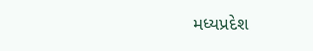મધ્યપ્રદેશ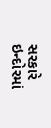સરકારે ઇન્દોરમાં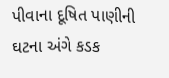પીવાના દૂષિત પાણીની ઘટના અંગે કડક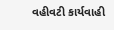વહીવટી કાર્યવાહી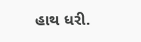હાથ ધરી.